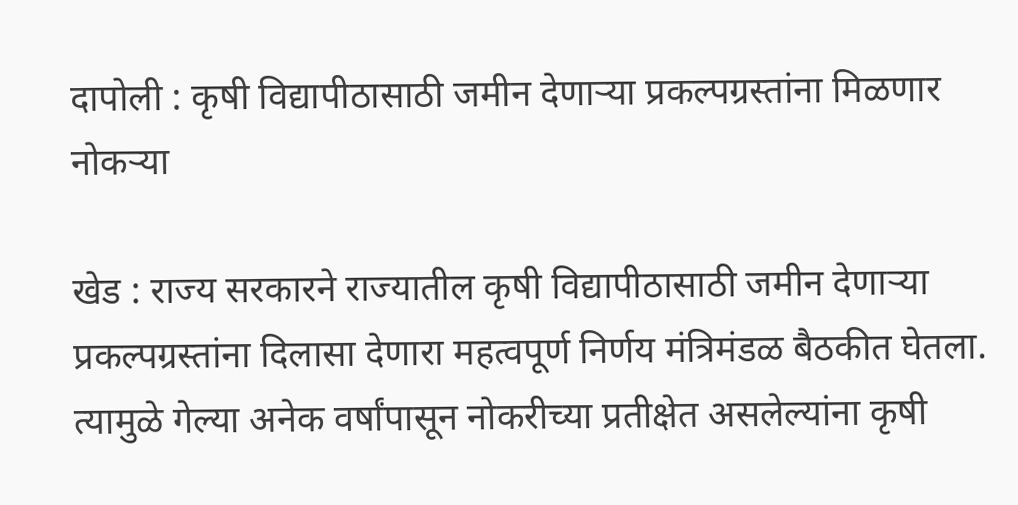दापोली : कृषी विद्यापीठासाठी जमीन देणाऱ्या प्रकल्पग्रस्तांना मिळणार नोकऱ्या

खेड : राज्य सरकारने राज्यातील कृषी विद्यापीठासाठी जमीन देणाऱ्या प्रकल्पग्रस्तांना दिलासा देणारा महत्वपूर्ण निर्णय मंत्रिमंडळ बैठकीत घेतला. त्यामुळे गेल्या अनेक वर्षांपासून नोकरीच्या प्रतीक्षेत असलेल्यांना कृषी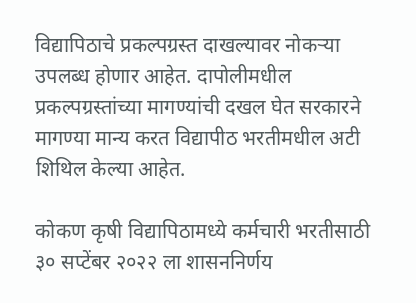विद्यापिठाचे प्रकल्पग्रस्त दाखल्यावर नोकऱ्या उपलब्ध होणार आहेत. दापोलीमधील प्रकल्पग्रस्तांच्या मागण्यांची दखल घेत सरकारने मागण्या मान्य करत विद्यापीठ भरतीमधील अटी शिथिल केल्या आहेत.

कोकण कृषी विद्यापिठामध्ये कर्मचारी भरतीसाठी ३० सप्टेंबर २०२२ ला शासननिर्णय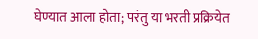घेण्यात आला होता; परंतु या भरती प्रक्रियेत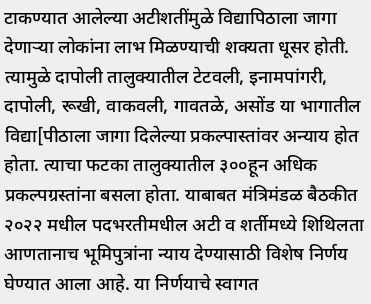टाकण्यात आलेल्या अटीशतींमुळे विद्यापिठाला जागा देणाऱ्या लोकांना लाभ मिळण्याची शक्यता धूसर होती. त्यामुळे दापोली तालुक्यातील टेटवली, इनामपांगरी, दापोली, रूखी, वाकवली, गावतळे, असोंड या भागातील विद्या[पीठाला जागा दिलेल्या प्रकल्पास्तांवर अन्याय होत होता. त्याचा फटका तालुक्यातील ३००हून अधिक प्रकल्पग्रस्तांना बसला होता. याबाबत मंत्रिमंडळ बैठकीत २०२२ मधील पदभरतीमधील अटी व शर्तीमध्ये शिथिलता आणतानाच भूमिपुत्रांना न्याय देण्यासाठी विशेष निर्णय घेण्यात आला आहे. या निर्णयाचे स्वागत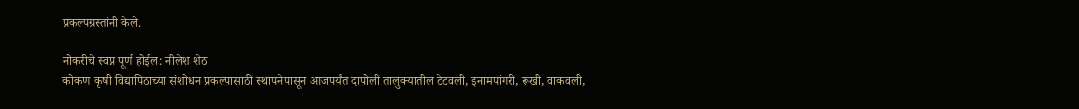प्रकल्पग्रस्तांनी केले.

नोकरीचे स्वप्न पूर्ण होईल: नीलेश शेठ
कोकण कृषी विद्यापिठाच्या संशोधन प्रकल्पासाठी स्थापनेपासून आजपर्यंत दापोली तालुक्यातील टेटवली, इनामपांगरी, रूखी, वाकवली,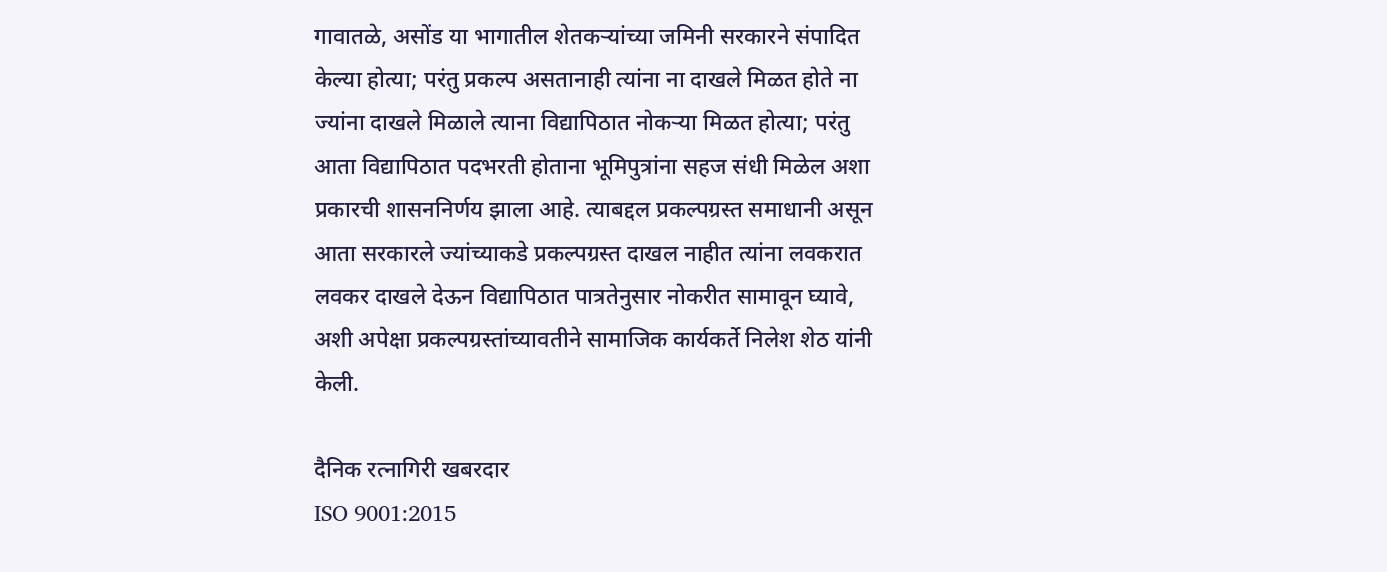गावातळे, असोंड या भागातील शेतकऱ्यांच्या जमिनी सरकारने संपादित केल्या होत्या; परंतु प्रकल्प असतानाही त्यांना ना दाखले मिळत होते ना ज्यांना दाखले मिळाले त्याना विद्यापिठात नोकऱ्या मिळत होत्या; परंतु आता विद्यापिठात पदभरती होताना भूमिपुत्रांना सहज संधी मिळेल अशा प्रकारची शासननिर्णय झाला आहे. त्याबद्दल प्रकल्पग्रस्त समाधानी असून आता सरकारले ज्यांच्याकडे प्रकल्पग्रस्त दाखल नाहीत त्यांना लवकरात लवकर दाखले देऊन विद्यापिठात पात्रतेनुसार नोकरीत सामावून घ्यावे, अशी अपेक्षा प्रकल्पग्रस्तांच्यावतीने सामाजिक कार्यकर्ते निलेश शेठ यांनी केली.

दैनिक रत्नागिरी खबरदार
ISO 9001:2015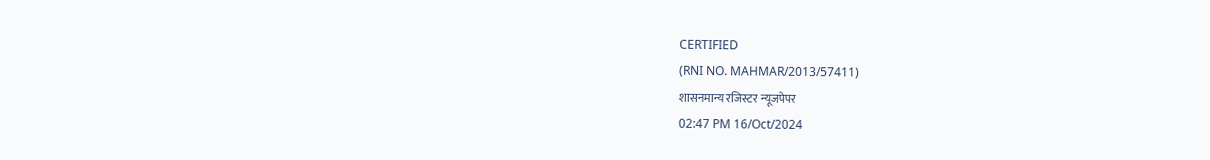CERTIFIED
(RNI NO. MAHMAR/2013/57411)
शासनमान्य रजिस्टर न्यूजपेपर
02:47 PM 16/Oct/2024